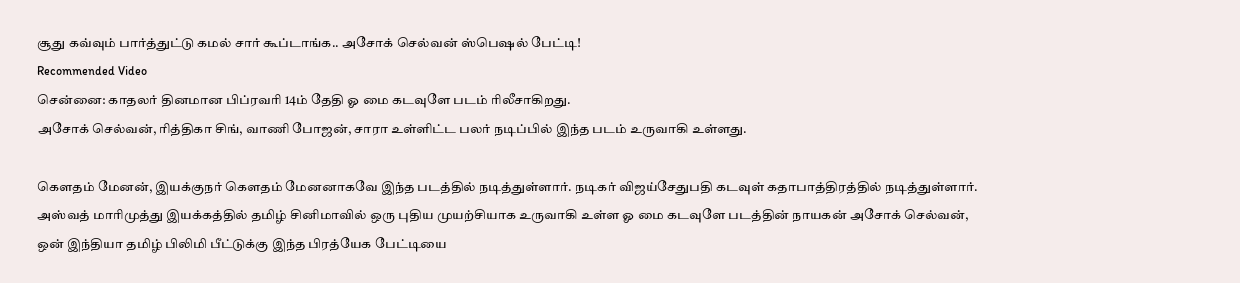சூது கவ்வும் பார்த்துட்டு கமல் சார் கூப்டாங்க.. அசோக் செல்வன் ஸ்பெஷல் பேட்டி!
Recommended Video
சென்னை: காதலர் தினமான பிப்ரவரி 14ம் தேதி ஓ மை கடவுளே படம் ரிலீசாகிறது.
அசோக் செல்வன், ரித்திகா சிங், வாணி போஜன், சாரா உள்ளிட்ட பலர் நடிப்பில் இந்த படம் உருவாகி உள்ளது.

கெளதம் மேனன், இயக்குநர் கெளதம் மேனனாகவே இந்த படத்தில் நடித்துள்ளார். நடிகர் விஜய்சேதுபதி கடவுள் கதாபாத்திரத்தில் நடித்துள்ளார்.
அஸ்வத் மாரிமுத்து இயக்கத்தில் தமிழ் சினிமாவில் ஒரு புதிய முயற்சியாக உருவாகி உள்ள ஓ மை கடவுளே படத்தின் நாயகன் அசோக் செல்வன், ஒன் இந்தியா தமிழ் பிலிமி பீட்டுக்கு இந்த பிரத்யேக பேட்டியை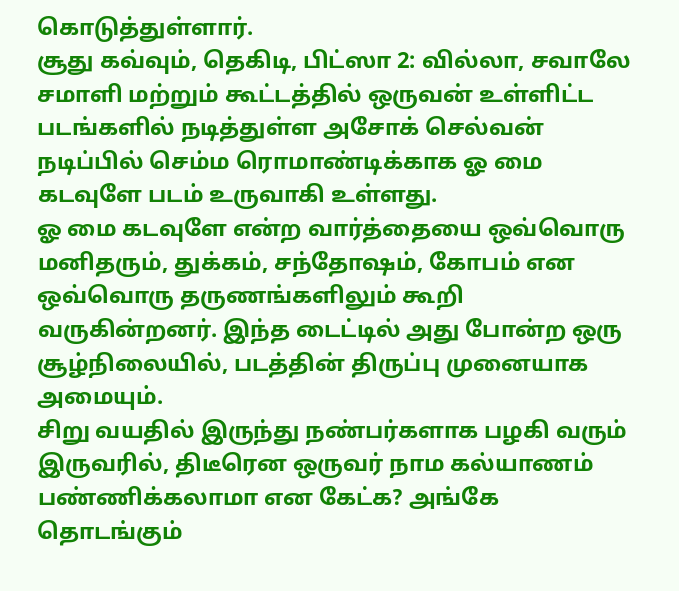கொடுத்துள்ளார்.
சூது கவ்வும், தெகிடி, பிட்ஸா 2: வில்லா, சவாலே சமாளி மற்றும் கூட்டத்தில் ஒருவன் உள்ளிட்ட படங்களில் நடித்துள்ள அசோக் செல்வன் நடிப்பில் செம்ம ரொமாண்டிக்காக ஓ மை கடவுளே படம் உருவாகி உள்ளது.
ஓ மை கடவுளே என்ற வார்த்தையை ஒவ்வொரு மனிதரும், துக்கம், சந்தோஷம், கோபம் என ஒவ்வொரு தருணங்களிலும் கூறி வருகின்றனர். இந்த டைட்டில் அது போன்ற ஒரு சூழ்நிலையில், படத்தின் திருப்பு முனையாக அமையும்.
சிறு வயதில் இருந்து நண்பர்களாக பழகி வரும் இருவரில், திடீரென ஒருவர் நாம கல்யாணம் பண்ணிக்கலாமா என கேட்க? அங்கே தொடங்கும்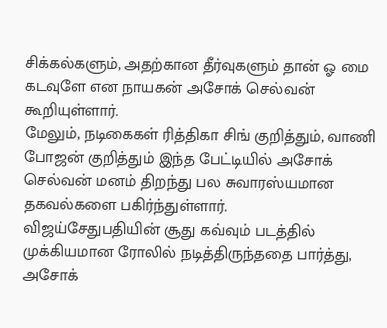சிக்கல்களும், அதற்கான தீர்வுகளும் தான் ஓ மை கடவுளே என நாயகன் அசோக் செல்வன் கூறியுள்ளார்.
மேலும், நடிகைகள் ரித்திகா சிங் குறித்தும், வாணி போஜன் குறித்தும் இந்த பேட்டியில் அசோக் செல்வன் மனம் திறந்து பல சுவாரஸ்யமான தகவல்களை பகிர்ந்துள்ளார்.
விஜய்சேதுபதியின் சூது கவ்வும் படத்தில் முக்கியமான ரோலில் நடித்திருந்ததை பார்த்து, அசோக்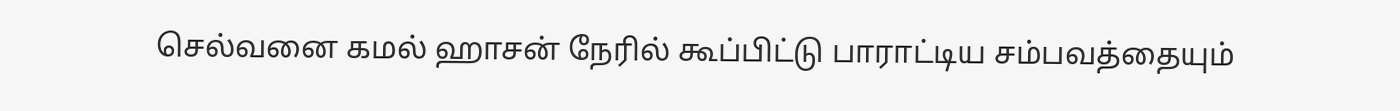செல்வனை கமல் ஹாசன் நேரில் கூப்பிட்டு பாராட்டிய சம்பவத்தையும்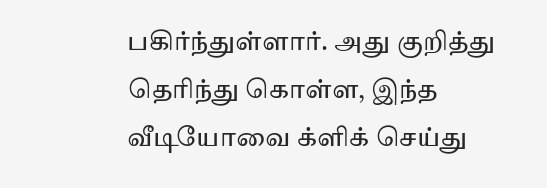பகிர்ந்துள்ளார். அது குறித்து தெரிந்து கொள்ள, இந்த வீடியோவை க்ளிக் செய்து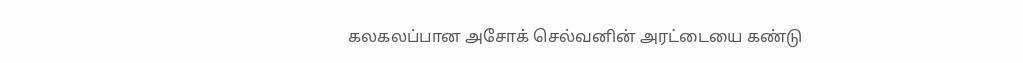கலகலப்பான அசோக் செல்வனின் அரட்டையை கண்டு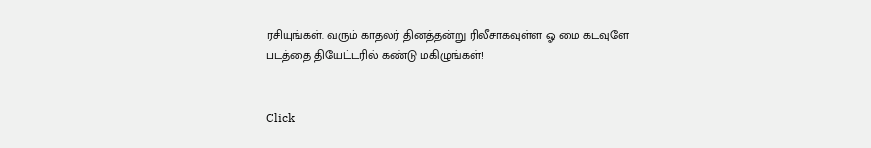ரசியுங்கள். வரும் காதலர் தினத்தன்று ரிலீசாகவுள்ள ஓ மை கடவுளே படத்தை தியேட்டரில் கண்டு மகிழுங்கள்!


Click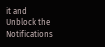it and Unblock the Notifications